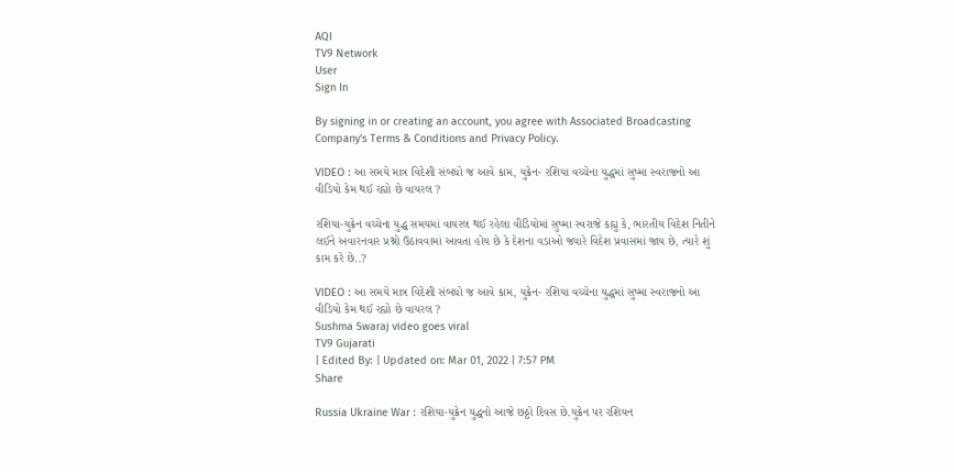AQI
TV9 Network
User
Sign In

By signing in or creating an account, you agree with Associated Broadcasting Company's Terms & Conditions and Privacy Policy.

VIDEO : આ સમયે માત્ર વિદેશી સંબધો જ આવે કામ, યુક્રેન- રશિયા વચ્ચેના યુદ્ધમાં સુષ્મા સ્વરાજનો આ વીડિયો કેમ થઈ રહ્યો છે વાયરલ ?

રશિયા-યુક્રેન વચ્ચેના યુદ્ધ સમયમાં વાયરલ થઈ રહેલા વીડિયોમાં સુષ્મા સ્વરાજે કહ્યુ કે, ભારતીય વિદેશ નિતીને લઈને અવારનવાર પ્રશ્નો ઉઠાવવામાં આવતા હોય છે કે દેશના વડાઓ જ્યારે વિદેશ પ્રવાસમાં જાય છે, ત્યારે શું કામ કરે છે..?

VIDEO : આ સમયે માત્ર વિદેશી સંબધો જ આવે કામ, યુક્રેન- રશિયા વચ્ચેના યુદ્ધમાં સુષ્મા સ્વરાજનો આ વીડિયો કેમ થઈ રહ્યો છે વાયરલ ?
Sushma Swaraj video goes viral
TV9 Gujarati
| Edited By: | Updated on: Mar 01, 2022 | 7:57 PM
Share

Russia Ukraine War : રશિયા-યુક્રેન યુદ્ધનો આજે છઠ્ઠો દિવસ છે.યુક્રેન પર રશિયન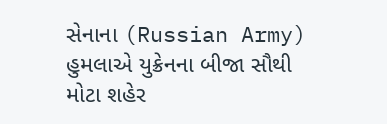સેનાના (Russian Army) હુમલાએ યુક્રેનના બીજા સૌથી મોટા શહેર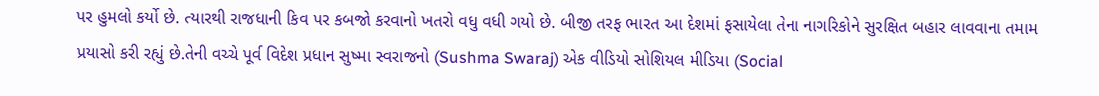પર હુમલો કર્યો છે. ત્યારથી રાજધાની કિવ પર કબજો કરવાનો ખતરો વધુ વધી ગયો છે. બીજી તરફ ભારત આ દેશમાં ફસાયેલા તેના નાગરિકોને સુરક્ષિત બહાર લાવવાના તમામ પ્રયાસો કરી રહ્યું છે.તેની વચ્ચે પૂર્વ વિદેશ પ્રધાન સુષ્મા સ્વરાજનો (Sushma Swaraj) એક વીડિયો સોશિયલ મીડિયા (Social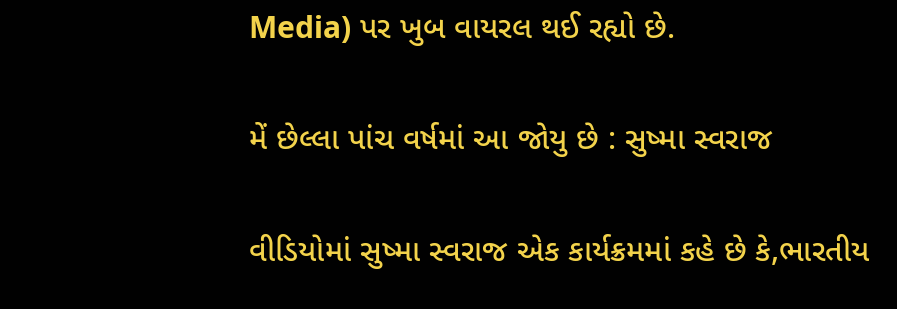Media) પર ખુબ વાયરલ થઈ રહ્યો છે.

મેં છેલ્લા પાંચ વર્ષમાં આ જોયુ છે : સુષ્મા સ્વરાજ

વીડિયોમાં સુષ્મા સ્વરાજ એક કાર્યક્રમમાં કહે છે કે,ભારતીય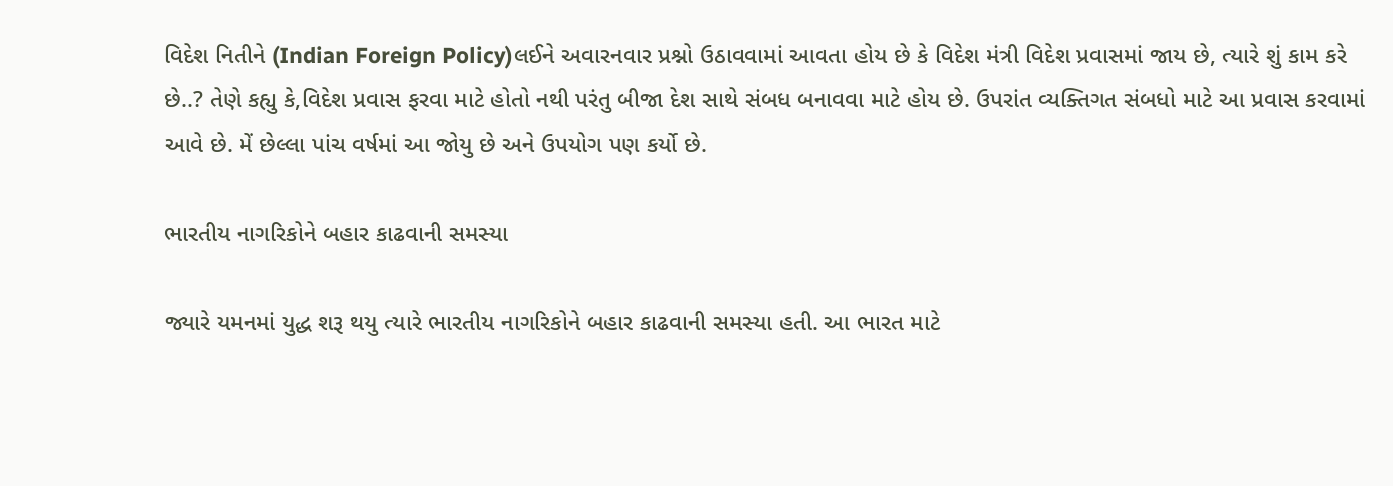વિદેશ નિતીને (Indian Foreign Policy)લઈને અવારનવાર પ્રશ્નો ઉઠાવવામાં આવતા હોય છે કે વિદેશ મંત્રી વિદેશ પ્રવાસમાં જાય છે, ત્યારે શું કામ કરે છે..? તેણે કહ્યુ કે,વિદેશ પ્રવાસ ફરવા માટે હોતો નથી પરંતુ બીજા દેશ સાથે સંબધ બનાવવા માટે હોય છે. ઉપરાંત વ્યક્તિગત સંબધો માટે આ પ્રવાસ કરવામાં આવે છે. મેં છેલ્લા પાંચ વર્ષમાં આ જોયુ છે અને ઉપયોગ પણ કર્યો છે.

ભારતીય નાગરિકોને બહાર કાઢવાની સમસ્યા

જ્યારે યમનમાં યુદ્ધ શરૂ થયુ ત્યારે ભારતીય નાગરિકોને બહાર કાઢવાની સમસ્યા હતી. આ ભારત માટે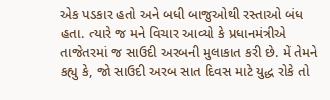એક પડકાર હતો અને બધી બાજુઓથી રસ્તાઓ બંધ હતા. ત્યારે જ મને વિચાર આવ્યો કે પ્રધાનમંત્રીએ તાજેતરમાં જ સાઉદી અરબની મુલાકાત કરી છે. મેં તેમને કહ્યુ કે, જો સાઉદી અરબ સાત દિવસ માટે યુદ્ધ રોકે તો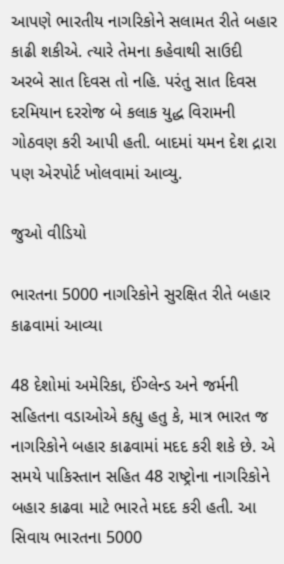આપણે ભારતીય નાગરિકોને સલામત રીતે બહાર કાઢી શકીએ. ત્યારે તેમના કહેવાથી સાઉદી અરબે સાત દિવસ તો નહિ. પરંતુ સાત દિવસ દરમિયાન દરરોજ બે કલાક યુદ્ધ વિરામની ગોઠવણ કરી આપી હતી. બાદમાં યમન દેશ દ્રારા પણ એરપોર્ટ ખોલવામાં આવ્યુ.

જુઓ વીડિયો

ભારતના 5000 નાગરિકોને સુરક્ષિત રીતે બહાર કાઢવામાં આવ્યા

48 દેશોમાં અમેરિકા, ઈંગ્લેન્ડ અને જર્મની સહિતના વડાઓએ કહ્યુ હતુ કે, માત્ર ભારત જ નાગરિકોને બહાર કાઢવામાં મદદ કરી શકે છે. એ સમયે પાકિસ્તાન સહિત 48 રાષ્ટ્રોના નાગરિકોને બહાર કાઢવા માટે ભારતે મદદ કરી હતી. આ સિવાય ભારતના 5000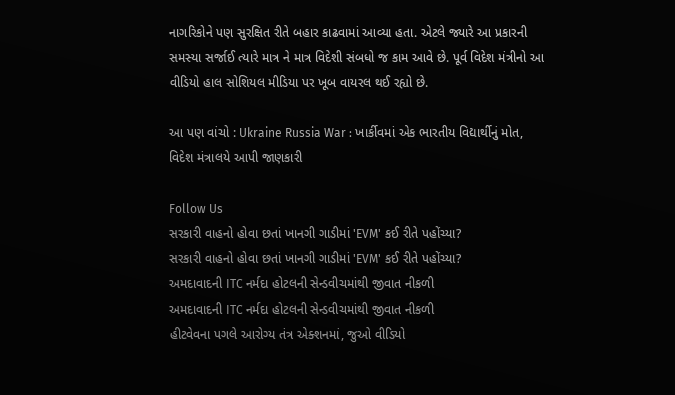નાગરિકોને પણ સુરક્ષિત રીતે બહાર કાઢવામાં આવ્યા હતા. એટલે જ્યારે આ પ્રકારની સમસ્યા સર્જાઈ ત્યારે માત્ર ને માત્ર વિદેશી સંબધો જ કામ આવે છે. પૂર્વ વિદેશ મંત્રીનો આ વીડિયો હાલ સોશિયલ મીડિયા પર ખૂબ વાયરલ થઈ રહ્યો છે.

આ પણ વાંચો : Ukraine Russia War : ખાર્કીવમાં એક ભારતીય વિદ્યાર્થીનું મોત, વિદેશ મંત્રાલયે આપી જાણકારી

Follow Us
સરકારી વાહનો હોવા છતાં ખાનગી ગાડીમાં 'EVM' કઈ રીતે પહોંચ્યા?
સરકારી વાહનો હોવા છતાં ખાનગી ગાડીમાં 'EVM' કઈ રીતે પહોંચ્યા?
અમદાવાદની ITC નર્મદા હોટલની સેન્ડવીચમાંથી જીવાત નીકળી
અમદાવાદની ITC નર્મદા હોટલની સેન્ડવીચમાંથી જીવાત નીકળી
હીટવેવના પગલે આરોગ્ય તંત્ર એક્શનમાં, જુઓ વીડિયો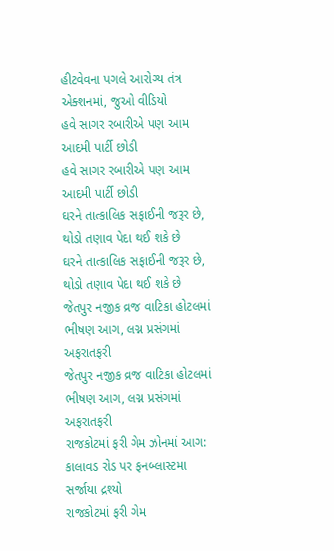હીટવેવના પગલે આરોગ્ય તંત્ર એક્શનમાં, જુઓ વીડિયો
હવે સાગર રબારીએ પણ આમ આદમી પાર્ટી છોડી
હવે સાગર રબારીએ પણ આમ આદમી પાર્ટી છોડી
ઘરને તાત્કાલિક સફાઈની જરૂર છે, થોડો તણાવ પેદા થઈ શકે છે
ઘરને તાત્કાલિક સફાઈની જરૂર છે, થોડો તણાવ પેદા થઈ શકે છે
જેતપુર નજીક વ્રજ વાટિકા હોટલમાં ભીષણ આગ, લગ્ન પ્રસંગમાં અફરાતફરી
જેતપુર નજીક વ્રજ વાટિકા હોટલમાં ભીષણ આગ, લગ્ન પ્રસંગમાં અફરાતફરી
રાજકોટમાં ફરી ગેમ ઝોનમાં આગ: કાલાવડ રોડ પર ફનબ્લાસ્ટમા સર્જાયા દ્રશ્યો
રાજકોટમાં ફરી ગેમ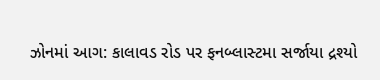ઝોનમાં આગ: કાલાવડ રોડ પર ફનબ્લાસ્ટમા સર્જાયા દ્રશ્યો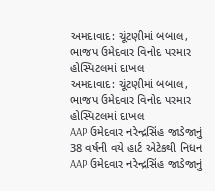અમદાવાદ: ચૂંટણીમાં બબાલ, ભાજપ ઉમેદવાર વિનોદ પરમાર હોસ્પિટલમાં દાખલ
અમદાવાદ: ચૂંટણીમાં બબાલ, ભાજપ ઉમેદવાર વિનોદ પરમાર હોસ્પિટલમાં દાખલ
AAP ઉમેદવાર નરેન્દ્રસિંહ જાડેજાનું 38 વર્ષની વયે હાર્ટ એટેકથી નિધન
AAP ઉમેદવાર નરેન્દ્રસિંહ જાડેજાનું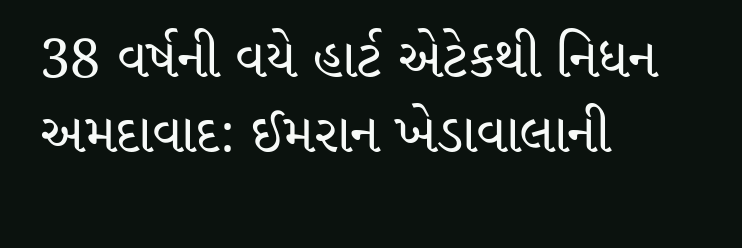38 વર્ષની વયે હાર્ટ એટેકથી નિધન
અમદાવાદ: ઈમરાન ખેડાવાલાની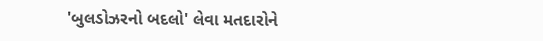'બુલડોઝરનો બદલો' લેવા મતદારોને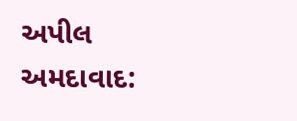અપીલ
અમદાવાદ: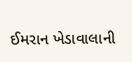ઈમરાન ખેડાવાલાની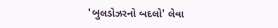'બુલડોઝરનો બદલો' લેવા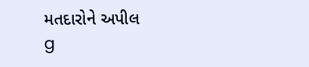મતદારોને અપીલ
g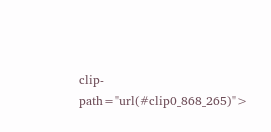clip-path="url(#clip0_868_265)">